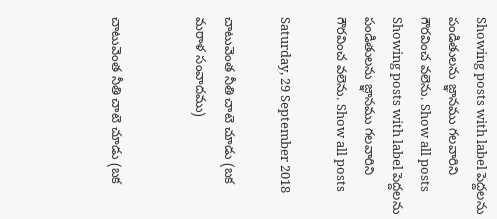Showing posts with label పెద్దలను పండితులను జ్ఞానము గలవారిని గౌరవించ వలెను. Show all posts
Showing posts with label పెద్దలను పండితులను జ్ఞానము గలవారిని గౌరవించ వలెను. Show all posts

Saturday, 29 September 2018

చాటువెంత నీతి చాటె చూడు (బక మరాళ సంవాదము)


చాటువెంత నీతి చాటె చూడు (బక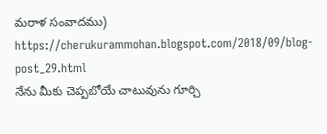మరాళ సంవాదము)
https://cherukurammohan.blogspot.com/2018/09/blog-post_29.html
నేను మీకు చెప్పబోయే చాటువును గూర్చి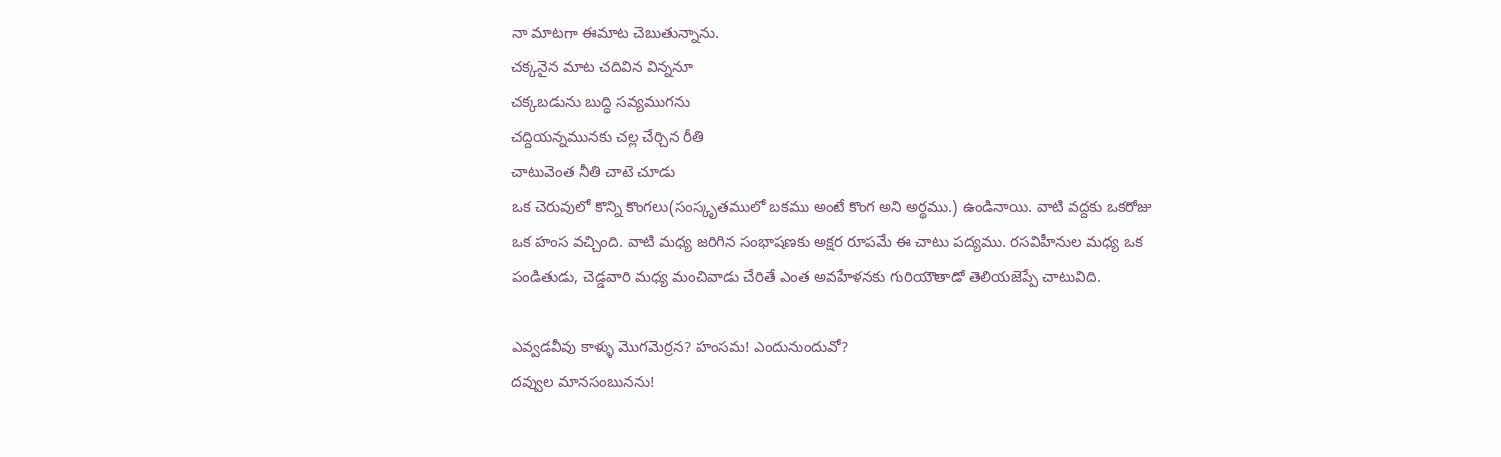నా మాటగా ఈమాట చెబుతున్నాను.
చక్కనైన మాట చదివిన విన్ననూ
చక్కబడును బుద్ధి సవ్యముగను
చద్దియన్నమునకు చల్ల చేర్చిన రీతి
చాటువెంత నీతి చాటె చూడు
ఒక చెరువులో కొన్ని కొంగలు(సంస్కృతములో బకము అంటే కొంగ అని అర్థము.) ఉండినాయి. వాటి వద్దకు ఒకరోజు ఒక హంస వచ్చింది. వాటి మధ్య జరిగిన సంభాషణకు అక్షర రూపమే ఈ చాటు పద్యము. రసవిహీనుల మధ్య ఒక పండితుడు, చెడ్డవారి మధ్య మంచివాడు చేరితే ఎంత అవహేళనకు గురియౌతాడో తెలియజెప్పే చాటువిది.

ఎవ్వడవీవు కాళ్ళు మొగమెర్రన? హంసమ! ఎందునుందువో?
దవ్వుల మానసంబునను!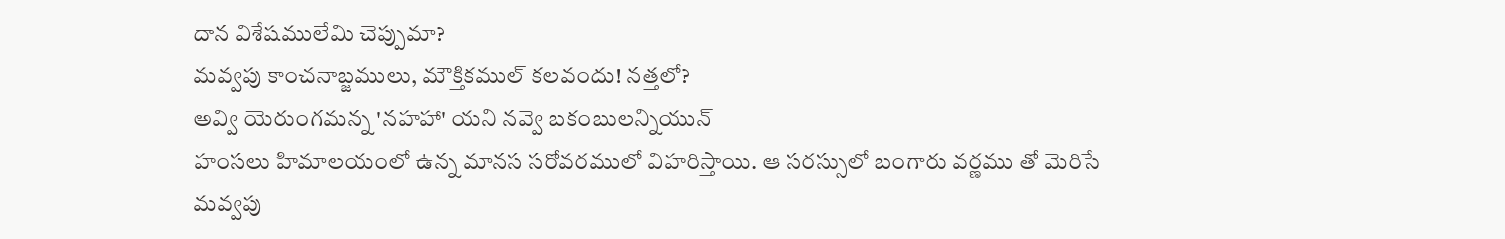దాన విశేషములేమి చెప్పుమా?
మవ్వపు కాంచనాబ్జములు, మౌక్తికముల్ కలవందు! నత్తలో?
అవ్వి యెరుంగమన్న 'నహహా' యని నవ్వె బకంబులన్నియున్
హంసలు హిమాలయంలో ఉన్న మానస సరోవరములో విహరిస్తాయి. ఆ సరస్సులో బంగారు వర్ణము తో మెరిసే మవ్వపు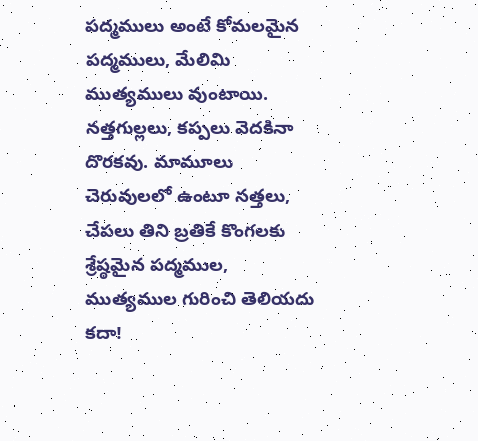పద్మములు అంటే కోమలమైన పద్మములు, మేలిమి ముత్యములు వుంటాయి. నత్తగుల్లలు, కప్పలు వెదకినా దొరకవు. మామూలు చెరువులలో ఉంటూ నత్తలు, చేపలు తిని బ్రతికే కొంగలకు శ్రేష్ఠమైన పద్మముల, ముత్యముల గురించి తెలియదు కదా!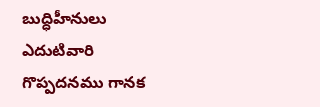బుద్ధిహీనులు ఎదుటివారి గొప్పదనము గానక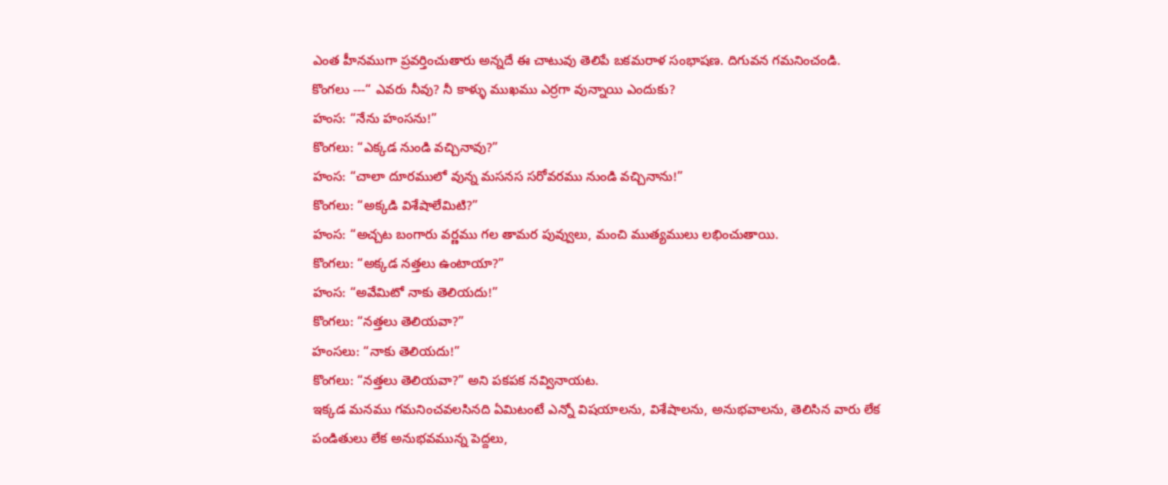ఎంత హీనముగా ప్రవర్తించుతారు అన్నదే ఈ చాటువు తెలిపే బకమరాళ సంభాషణ. దిగువన గమనించండి.
కొంగలు ---“ ఎవరు నీవు? నీ కాళ్ళు ముఖము ఎర్రగా వున్నాయి ఎందుకు?
హంస: “నేను హంసను!”
కొంగలు: “ఎక్కడ నుండి వచ్చినావు?”
హంస: “చాలా దూరములో వున్న మసనస సరోవరము నుండి వచ్చినాను!”
కొంగలు: “అక్కడి విశేషాలేమిటి?”
హంస: “అచ్చట బంగారు వర్ణము గల తామర పువ్వులు, మంచి ముత్యములు లభించుతాయి.
కొంగలు: “అక్కడ నత్తలు ఉంటాయా?”
హంస: “అవేమిటో నాకు తెలియదు!”
కొంగలు: “నత్తలు తెలియవా?”
హంసలు: “నాకు తెలియదు!”
కొంగలు: “నత్తలు తెలియవా?” అని పకపక నవ్వినాయట.
ఇక్కడ మనము గమనించవలసినది ఏమిటంటే ఎన్నో విషయాలను, విశేషాలను, అనుభవాలను, తెలిసిన వారు లేక పండితులు లేక అనుభవమున్న పెద్దలు,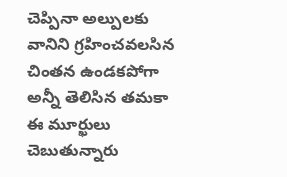చెప్పినా అల్పులకు వానిని గ్రహించవలసిన చింతన ఉండకపోగా అన్నీ తెలిసిన తమకా ఈ మూర్ఖులు చెబుతున్నారు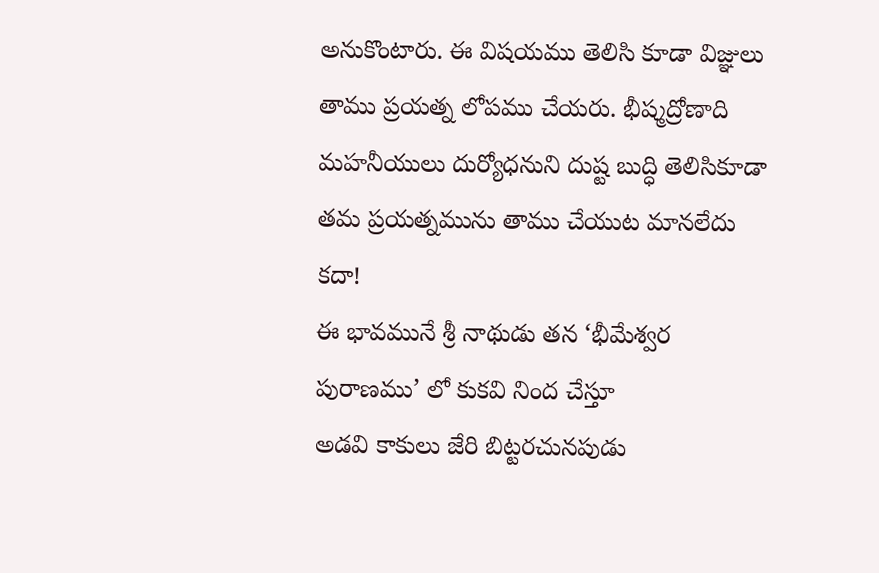అనుకొంటారు. ఈ విషయము తెలిసి కూడా విజ్ఞులు తాము ప్రయత్న లోపము చేయరు. భీష్మద్రోణాది మహనీయులు దుర్యోధనుని దుష్ట బుద్ధి తెలిసికూడా తమ ప్రయత్నమును తాము చేయుట మానలేదు కదా!
ఈ భావమునే శ్రీ నాథుడు తన ‘భీమేశ్వర పురాణము’ లో కుకవి నింద చేస్తూ
అడవి కాకులు జేరి బిట్టరచునపుడు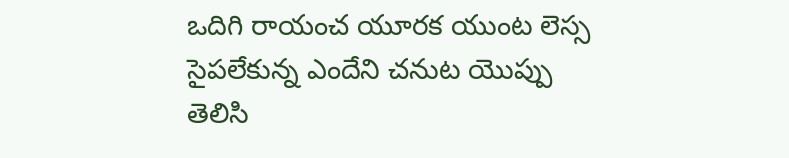ఒదిగి రాయంచ యూరక యుంట లెస్స
సైపలేకున్న ఎందేని చనుట యొప్పు
తెలిసి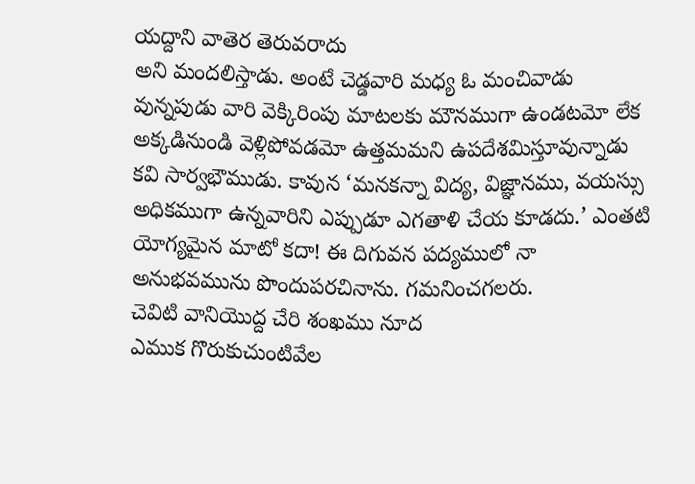యద్దాని వాతెర తెరువరాదు
అని మందలిస్తాడు. అంటే చెడ్డవారి మధ్య ఓ మంచివాడు వున్నపుడు వారి వెక్కిరింపు మాటలకు మౌనముగా ఉండటమో లేక అక్కడినుండి వెళ్లిపోవడమో ఉత్తమమని ఉపదేశమిస్తూవున్నాడు కవి సార్వభౌముడు. కావున ‘మనకన్నా విద్య, విజ్ఞానము, వయస్సు అధికముగా ఉన్నవారిని ఎప్పుడూ ఎగతాళి చేయ కూడదు.’ ఎంతటి యోగ్యమైన మాటో కదా! ఈ దిగువన పద్యములో నా అనుభవమును పొందుపరచినాను. గమనించగలరు.
చెవిటి వానియొద్ద చేరి శంఖము నూద
ఎముక గొరుకుచుంటివేల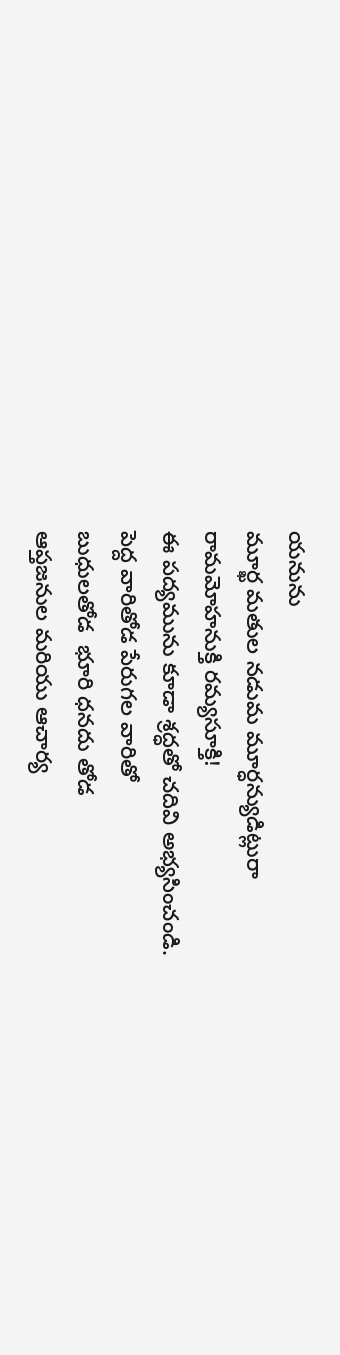యనును
మూర్ఖ మతుల నడుమ మూర్ధన్యుడిట్లురా
రామమోహనుక్తి రమ్యసూక్తి!
ఈ పద్యమును కూడా శ్రద్ధతో చదివి అభ్యసించండి.
పెద్ద వారితోడ పేరుగల వారితో
బుధులతోడ  భూరి ధనదు తోడ
ఆప్తజనుల మరియు ఆచార్య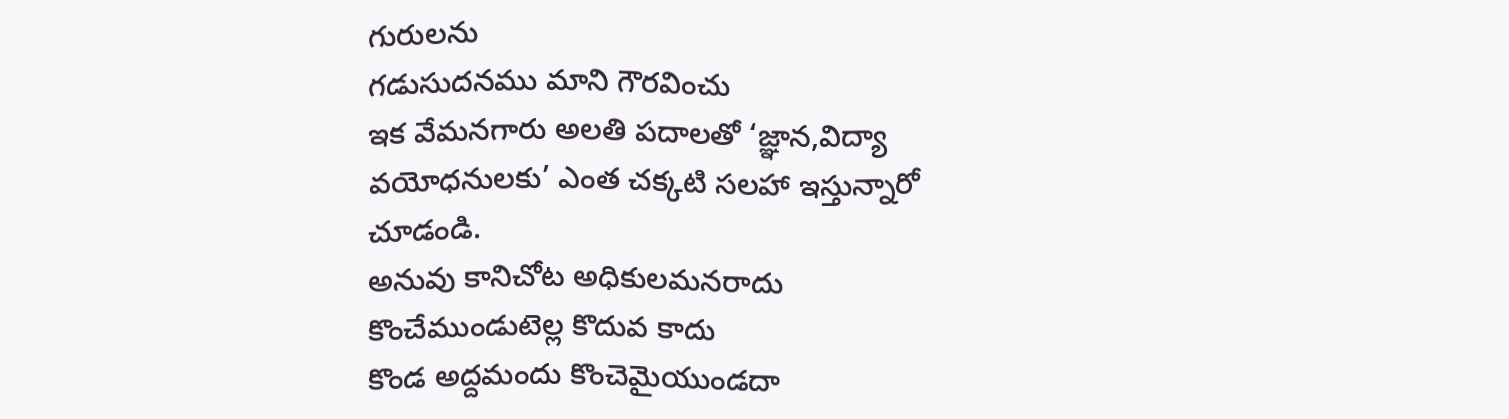గురులను
గడుసుదనము మాని గౌరవించు
ఇక వేమనగారు అలతి పదాలతో ‘జ్ఞాన,విద్యా వయోధనులకు’ ఎంత చక్కటి సలహా ఇస్తున్నారో చూడండి.
అనువు కానిచోట అధికులమనరాదు
కొంచేముండుటెల్ల కొదువ కాదు
కొండ అద్దమందు కొంచెమైయుండదా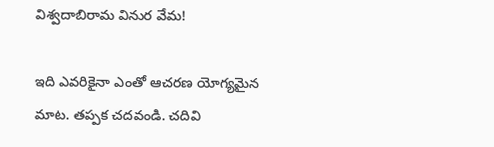విశ్వదాబిరామ వినుర వేమ!

ఇది ఎవరికైనా ఎంతో ఆచరణ యోగ్యమైన మాట. తప్పక చదవండి. చదివి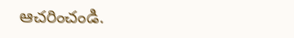ఆచరించండి.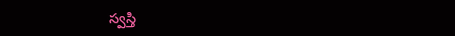స్వస్తి